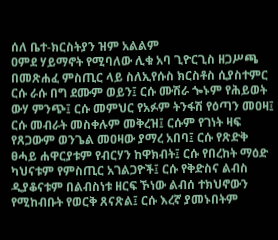ሰለ ቤተ-ክርስትያን ዝም አልልም
ዐምደ ሃይማኖት የሚባለው ሊቁ አባ ጊዮርጊስ ዘጋሥጫ በመጽሐፈ ምስጢር ላይ ስለኢየሱስ ክርስቶስ ሲያስተምር ርሱ ራሱ በግ ደሙም ወይን፤ ርሱ ሙሽራ ጐኑም የሕይወት ውሃ ምንጭ፤ ርሱ መምህር የአፉም ትንፋሽ የዕጣን መዐዛ፤ ርሱ መብራት መስቀሉም መቅረዝ፤ ርሱም የገነት ዛፍ የጸጋውም ወንጌል መዐዛው ያማረ አበባ፤ ርሱ የጽድቅ ፀሓይ ሐዋርያቱም የብርሃን ከዋክብት፤ ርሱ የበረከት ማዕድ ካህናቱም የምስጢር አገልጋዮች፤ ርሱ የቅድስና ልብስ ዲያቆናቱም በልብስነቱ ዘርፍ ኾነው ልብሰ ተክህኖውን የሚከብቡት የወርቅ ጸናጽል፤ ርሱ እረኛ ያመኑበትም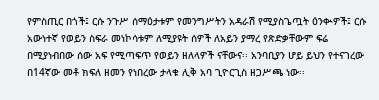የምስጢር በጎች፤ ርሱ ንጉሥ ሰማዕታቱም የመንግሥትን አዳራሽ የሚያስጌጧት ዕንቊዎች፤ ርሱ አውነተኛ የወይን ስፍራ መነኮሳቱም ለሚያዩት ሰዎች ለአይን ያማረ የጽድቃቸውም ፍሬ በሚያነብበው ሰው አፍ የሚጣፍጥ የወይን ዘለላዎች ናቸውና፡፡ አንባቢያን ሆይ ይህን የተናገረው በ14ኛው መቶ ክፍለ ዘመን የነበረው ታላቁ ሊቅ አባ ጊዮርጊስ ዘጋሥጫ ነው፡፡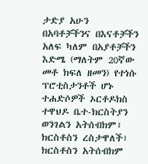ታድያ አሁን በአባቶቻችንና በእናቶቻችን አለፍ ካለም በአያቶቻችን እድሜ (ማለትም 20ኛው መቶ ክፍለ ዘመን) የተነሱ ፕሮቲስታንቶች ሆኑ ተሐድሶዎች ኦርቶዶክስ ተዋህዶ ቤተ-ክርስትያን ወንገልን አትሰብክም፣ ክርስቶስን ረስታዋለች፣ ክርስቶስን አትሰብክም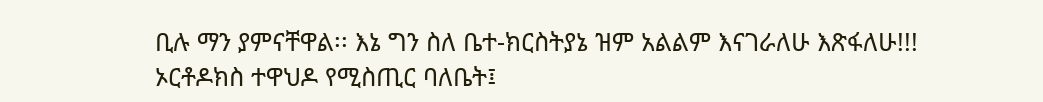ቢሉ ማን ያምናቸዋል፡፡ እኔ ግን ስለ ቤተ-ክርስትያኔ ዝም አልልም እናገራለሁ እጽፋለሁ!!! ኦርቶዶክስ ተዋህዶ የሚስጢር ባለቤት፤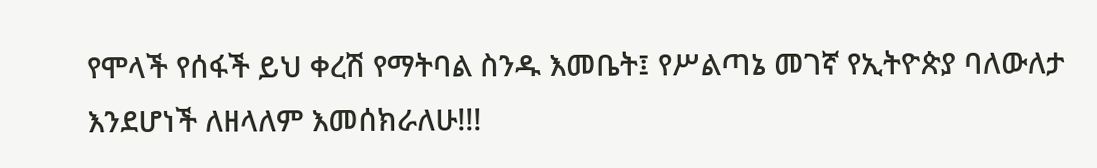የሞላች የሰፋች ይህ ቀረሽ የማትባል ስንዱ እመቤት፤ የሥልጣኔ መገኛ የኢትዮጵያ ባለውለታ እንደሆነች ለዘላለም እመሰክራለሁ!!!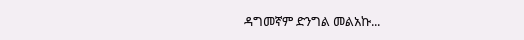ዳግመኛም ድንግል መልአኩ...